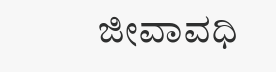ಜೀವಾವಧಿ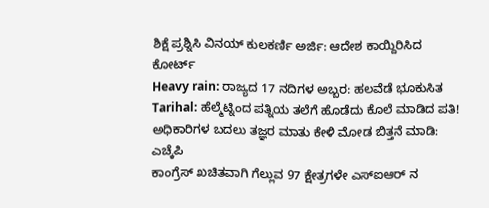ಶಿಕ್ಷೆ ಪ್ರಶ್ನಿಸಿ ವಿನಯ್ ಕುಲಕರ್ಣಿ ಅರ್ಜಿ: ಆದೇಶ ಕಾಯ್ದಿರಿಸಿದ ಕೋರ್ಟ್
Heavy rain: ರಾಜ್ಯದ 17 ನದಿಗಳ ಅಬ್ಬರ: ಹಲವೆಡೆ ಭೂಕುಸಿತ
Tarihal: ಹೆಲ್ಮೆಟ್ನಿಂದ ಪತ್ನಿಯ ತಲೆಗೆ ಹೊಡೆದು ಕೊಲೆ ಮಾಡಿದ ಪತಿ!
ಅಧಿಕಾರಿಗಳ ಬದಲು ತಜ್ಞರ ಮಾತು ಕೇಳಿ ಮೋಡ ಬಿತ್ತನೆ ಮಾಡಿ: ಎಚ್ಕೆಪಿ
ಕಾಂಗ್ರೆಸ್ ಖಚಿತವಾಗಿ ಗೆಲ್ಲುವ 97 ಕ್ಷೇತ್ರಗಳೇ ಎಸ್ಐಆರ್ ನ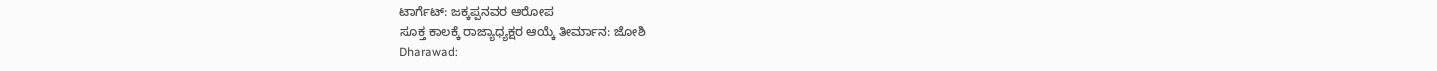ಟಾರ್ಗೆಟ್: ಜಕ್ಕಪ್ಪನವರ ಆರೋಪ
ಸೂಕ್ತ ಕಾಲಕ್ಕೆ ರಾಜ್ಯಾಧ್ಯಕ್ಷರ ಆಯ್ಕೆ ತೀರ್ಮಾನ: ಜೋಶಿ
Dharawad: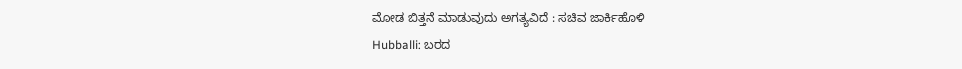ಮೋಡ ಬಿತ್ತನೆ ಮಾಡುವುದು ಅಗತ್ಯವಿದೆ : ಸಚಿವ ಜಾರ್ಕಿಹೊಳಿ
Hubballi: ಬರದ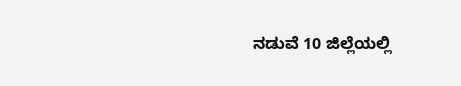ನಡುವೆ 10 ಜಿಲ್ಲೆಯಲ್ಲಿ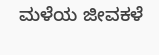ಮಳೆಯ ಜೀವಕಳೆ